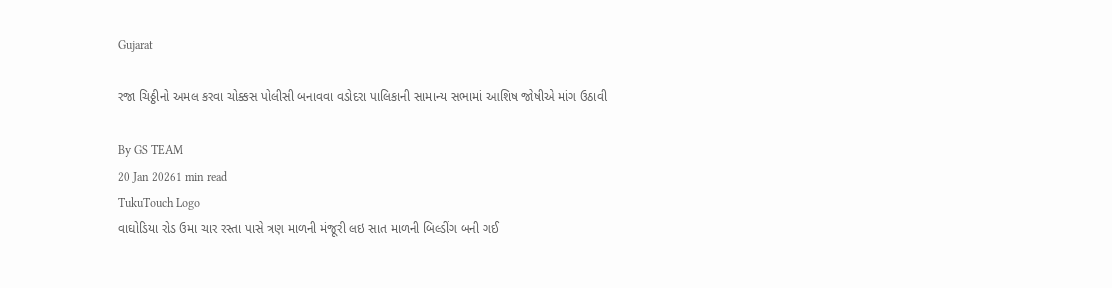Gujarat

રજા ચિઠ્ઠીનો અમલ કરવા ચોક્કસ પોલીસી બનાવવા વડોદરા પાલિકાની સામાન્ય સભામાં આશિષ જોષીએ માંગ ઉઠાવી

By GS TEAM
20 Jan 20261 min read
TukuTouch Logo
વાઘોડિયા રોડ ઉમા ચાર રસ્તા પાસે ત્રણ માળની મંજૂરી લઇ સાત માળની બિલ્ડીંગ બની ગઈ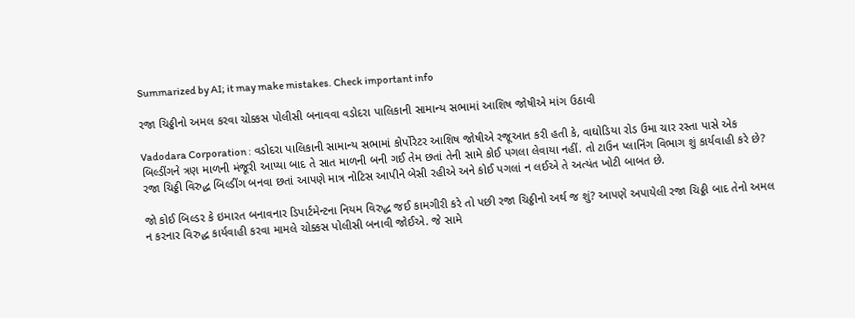Summarized by AI; it may make mistakes. Check important info

રજા ચિઠ્ઠીનો અમલ કરવા ચોક્કસ પોલીસી બનાવવા વડોદરા પાલિકાની સામાન્ય સભામાં આશિષ જોષીએ માંગ ઉઠાવી

Vadodara Corporation : વડોદરા પાલિકાની સામાન્ય સભામાં કોર્પોરેટર આશિષ જોષીએ રજૂઆત કરી હતી કે, વાઘોડિયા રોડ ઉમા ચાર રસ્તા પાસે એક બિલ્ડીંગને ત્રણ માળની મંજૂરી આપ્યા બાદ તે સાત માળની બની ગઈ તેમ છતાં તેની સામે કોઈ પગલા લેવાયા નહીં. તો ટાઉન પ્લાનિંગ વિભાગ શું કાર્યવાહી કરે છે? રજા ચિઠ્ઠી વિરુદ્ધ બિલ્ડીંગ બનવા છતાં આપણે માત્ર નોટિસ આપીને બેસી રહીએ અને કોઈ પગલાં ન લઈએ તે અત્યંત ખોટી બાબત છે.

જો કોઈ બિલ્ડર કે ઇમારત બનાવનાર ડિપાર્ટમેન્ટના નિયમ વિરુદ્ધ જઈ કામગીરી કરે તો પછી રજા ચિઠ્ઠીનો અર્થ જ શું? આપણે અપાયેલી રજા ચિઠ્ઠી બાદ તેનો અમલ ન કરનાર વિરુદ્ધ કાર્યવાહી કરવા મામલે ચોક્કસ પોલીસી બનાવી જોઈએ. જે સામે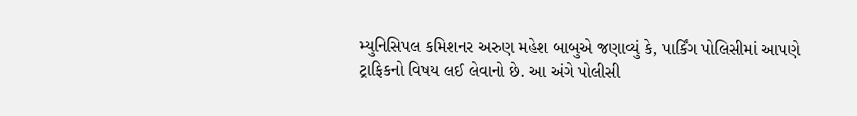મ્યુનિસિપલ કમિશનર અરુણ મહેશ બાબુએ જણાવ્યું કે, પાર્કિંગ પોલિસીમાં આપણે ટ્રાફિકનો વિષય લઈ લેવાનો છે. આ અંગે પોલીસી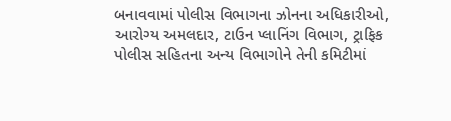બનાવવામાં પોલીસ વિભાગના ઝોનના અધિકારીઓ, આરોગ્ય અમલદાર, ટાઉન પ્લાનિંગ વિભાગ, ટ્રાફિક પોલીસ સહિતના અન્ય વિભાગોને તેની કમિટીમાં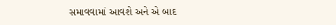સમાવવામાં આવશે અને એ બાદ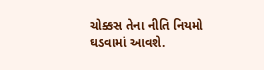ચોક્કસ તેના નીતિ નિયમો ઘડવામાં આવશે.